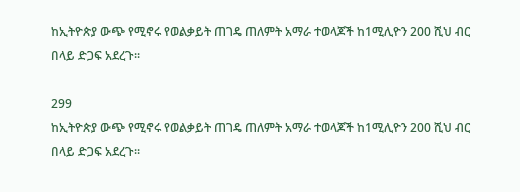ከኢትዮጵያ ውጭ የሚኖሩ የወልቃይት ጠገዴ ጠለምት አማራ ተወላጆች ከ1ሚሊዮን 200 ሺህ ብር በላይ ድጋፍ አደረጉ፡፡

299
ከኢትዮጵያ ውጭ የሚኖሩ የወልቃይት ጠገዴ ጠለምት አማራ ተወላጆች ከ1ሚሊዮን 200 ሺህ ብር በላይ ድጋፍ አደረጉ፡፡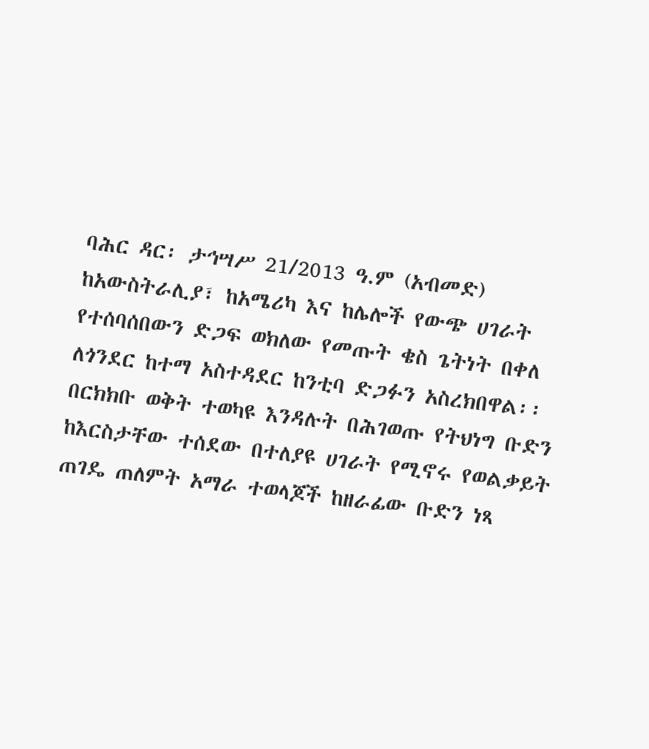ባሕር ዳር፡ ታኅሣሥ 21/2013 ዓ.ም (አብመድ)
ከአውስትራሊያ፣ ከአሜሪካ እና ከሌሎች የውጭ ሀገራት የተሰባሰበውን ድጋፍ ወክለው የመጡት ቄስ ጌትነት በቀለ ለጎንደር ከተማ አስተዳደር ከንቲባ ድጋፉን አስረክበዋል፡፡ በርክክቡ ወቅት ተወካዩ እንዳሉት በሕገወጡ የትህነግ ቡድን ከእርስታቸው ተሰደው በተለያዩ ሀገራት የሚኖሩ የወልቃይት ጠገዴ ጠለምት አማራ ተወላጆች ከዘራፊው ቡድን ነጻ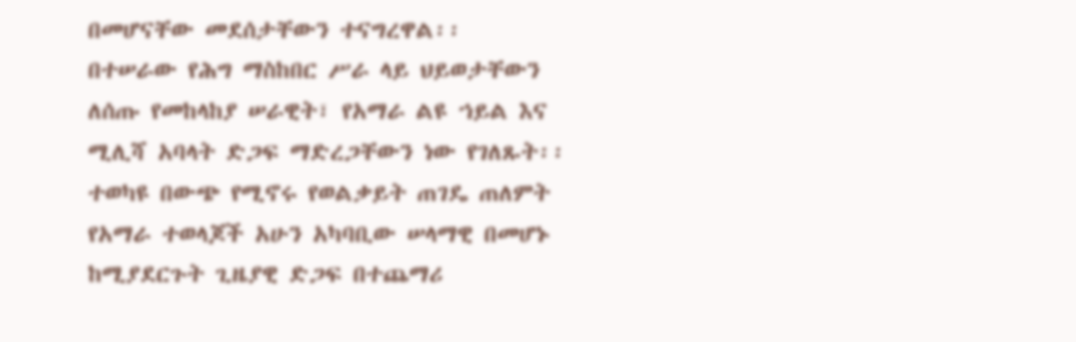በመሆናቸው መደሰታቸውን ተናግረዋል፡፡
በተሠራው የሕግ ማስከበር ሥራ ላይ ህይወታቸውን ለሰጡ የመከላከያ ሠራዊት፣ የአማራ ልዩ ኀይል እና ሚሊሻ አባላት ድጋፍ ማድረጋቸውን ነው የገለጹት፡፡
ተወካዩ በውጭ የሚኖሩ የወልቃይት ጠገዴ ጠለምት የአማራ ተወላጆች አሁን አካባቢው ሠላማዊ በመሆኑ ከሚያደርጉት ጊዜያዊ ድጋፍ በተጨማሪ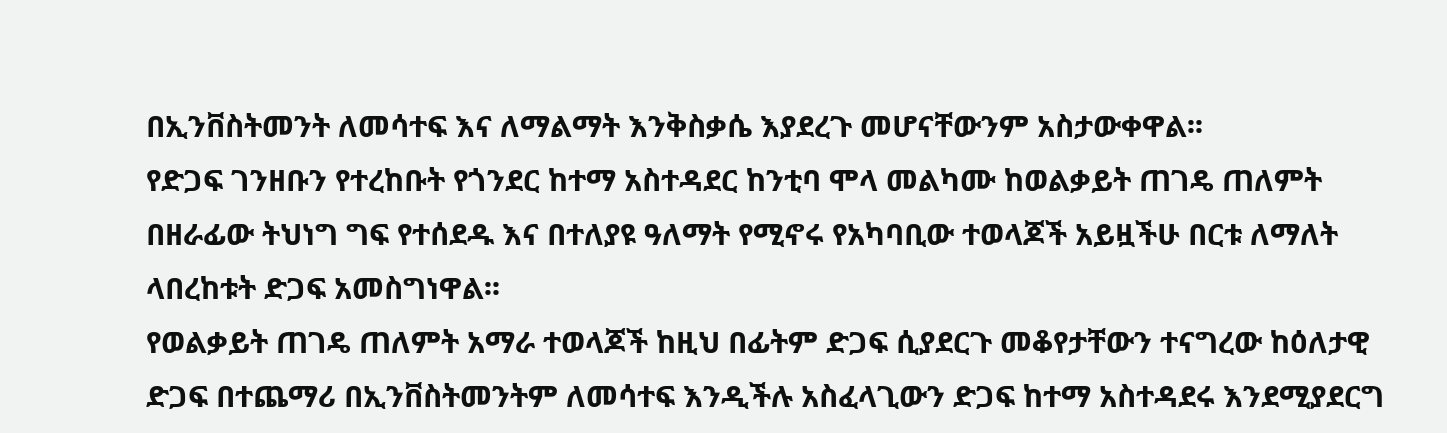በኢንቨስትመንት ለመሳተፍ እና ለማልማት እንቅስቃሴ እያደረጉ መሆናቸውንም አስታውቀዋል፡፡
የድጋፍ ገንዘቡን የተረከቡት የጎንደር ከተማ አስተዳደር ከንቲባ ሞላ መልካሙ ከወልቃይት ጠገዴ ጠለምት በዘራፊው ትህነግ ግፍ የተሰደዱ እና በተለያዩ ዓለማት የሚኖሩ የአካባቢው ተወላጆች አይዟችሁ በርቱ ለማለት ላበረከቱት ድጋፍ አመስግነዋል፡፡
የወልቃይት ጠገዴ ጠለምት አማራ ተወላጆች ከዚህ በፊትም ድጋፍ ሲያደርጉ መቆየታቸውን ተናግረው ከዕለታዊ ድጋፍ በተጨማሪ በኢንቨስትመንትም ለመሳተፍ እንዲችሉ አስፈላጊውን ድጋፍ ከተማ አስተዳደሩ እንደሚያደርግ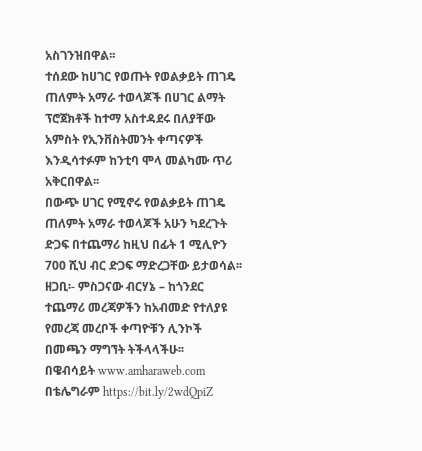አስገንዝበዋል፡፡
ተሰደው ከሀገር የወጡት የወልቃይት ጠገዴ ጠለምት አማራ ተወላጆች በሀገር ልማት ፕሮጀክቶች ከተማ አስተዳደሩ በለያቸው አምስት የኢንቨስትመንት ቀጣናዎች እንዲሳተፉም ከንቲባ ሞላ መልካሙ ጥሪ አቅርበዋል፡፡
በውጭ ሀገር የሚኖሩ የወልቃይት ጠገዴ ጠለምት አማራ ተወላጆች አሁን ካደረጉት ድጋፍ በተጨማሪ ከዚህ በፊት 1 ሚሊዮን 700 ሺህ ብር ድጋፍ ማድረጋቸው ይታወሳል፡፡
ዘጋቢ፡- ምስጋናው ብርሃኔ – ከጎንደር
ተጨማሪ መረጃዎችን ከአብመድ የተለያዩ የመረጃ መረቦች ቀጣዮቹን ሊንኮች በመጫን ማግኘት ትችላላችሁ፡፡
በዌብሳይት www.amharaweb.com
በቴሌግራም https://bit.ly/2wdQpiZ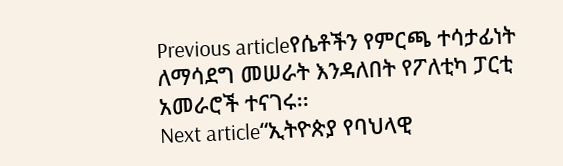Previous articleየሴቶችን የምርጫ ተሳታፊነት ለማሳደግ መሠራት እንዳለበት የፖለቲካ ፓርቲ አመራሮች ተናገሩ፡፡
Next article“ኢትዮጵያ የባህላዊ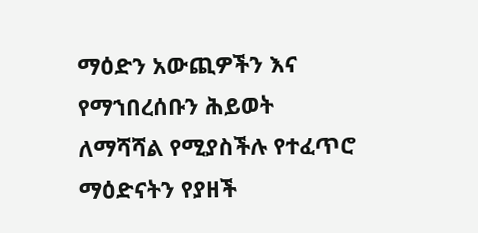ማዕድን አውጪዎችን እና የማኀበረሰቡን ሕይወት ለማሻሻል የሚያስችሉ የተፈጥሮ ማዕድናትን የያዘች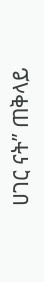ሀገር ናት” ጠቅላይ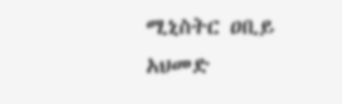ሚኒስትር ዐቢይ አህመድ